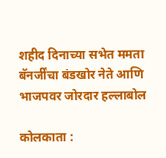शहीद दिनाच्या सभेत ममता बॅनर्जींचा बंडखोर नेते आणि भाजपवर जोरदार हल्लाबोल

कोलकाता :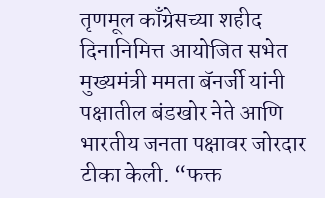तृणमूल काँग्रेसच्या शहीद दिनानिमित्त आयोजित सभेत मुख्यमंत्री ममता बॅनर्जी यांनी पक्षातील बंडखोर नेते आणि भारतीय जनता पक्षावर जोरदार टीका केली. “फक्त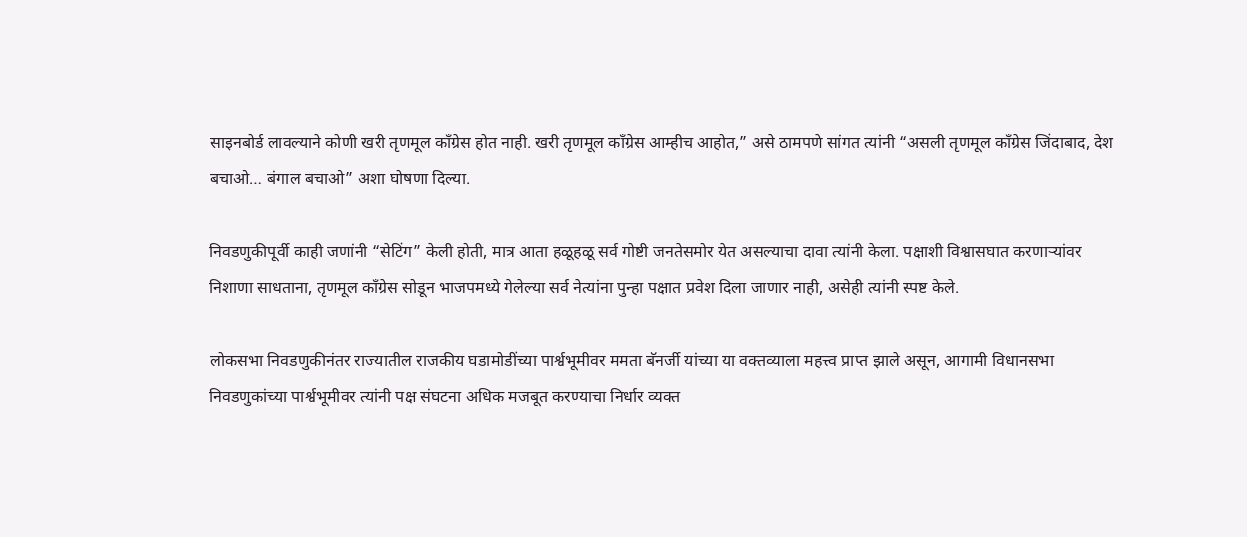साइनबोर्ड लावल्याने कोणी खरी तृणमूल काँग्रेस होत नाही. खरी तृणमूल काँग्रेस आम्हीच आहोत,” असे ठामपणे सांगत त्यांनी “असली तृणमूल काँग्रेस जिंदाबाद, देश बचाओ… बंगाल बचाओ” अशा घोषणा दिल्या.

निवडणुकीपूर्वी काही जणांनी “सेटिंग” केली होती, मात्र आता हळूहळू सर्व गोष्टी जनतेसमोर येत असल्याचा दावा त्यांनी केला. पक्षाशी विश्वासघात करणाऱ्यांवर निशाणा साधताना, तृणमूल काँग्रेस सोडून भाजपमध्ये गेलेल्या सर्व नेत्यांना पुन्हा पक्षात प्रवेश दिला जाणार नाही, असेही त्यांनी स्पष्ट केले.

लोकसभा निवडणुकीनंतर राज्यातील राजकीय घडामोडींच्या पार्श्वभूमीवर ममता बॅनर्जी यांच्या या वक्तव्याला महत्त्व प्राप्त झाले असून, आगामी विधानसभा निवडणुकांच्या पार्श्वभूमीवर त्यांनी पक्ष संघटना अधिक मजबूत करण्याचा निर्धार व्यक्त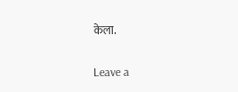केला.

Leave a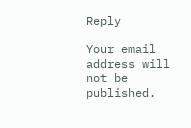Reply

Your email address will not be published.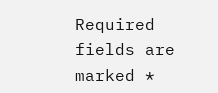Required fields are marked *